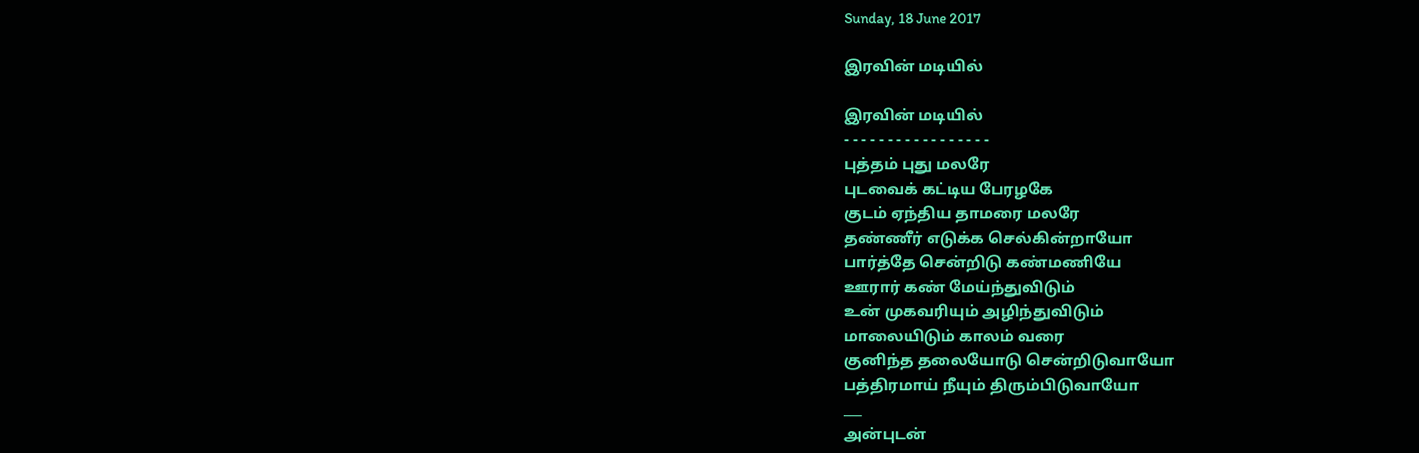Sunday, 18 June 2017

இரவின் மடியில்

இரவின் மடியில்
- - - - - - - - - - - - - - - - -
புத்தம் புது மலரே
புடவைக் கட்டிய பேரழகே
குடம் ஏந்திய தாமரை மலரே
தண்ணீர் எடுக்க செல்கின்றாயோ
பார்த்தே சென்றிடு கண்மணியே
ஊரார் கண் மேய்ந்துவிடும்
உன் முகவரியும் அழிந்துவிடும்
மாலையிடும் காலம் வரை
குனிந்த தலையோடு சென்றிடுவாயோ
பத்திரமாய் நீயும் திரும்பிடுவாயோ
___
அன்புடன்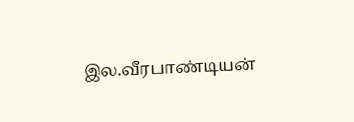இல.வீரபாண்டியன்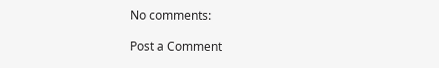No comments:

Post a Comment